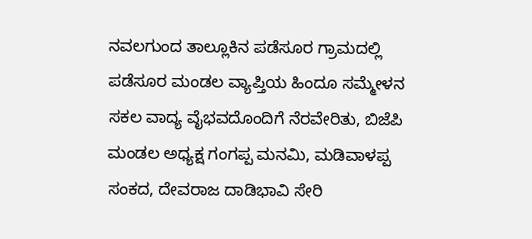ನವಲಗುಂದ ತಾಲ್ಲೂಕಿನ ಪಡೆಸೂರ ಗ್ರಾಮದಲ್ಲಿ ಪಡೆಸೂರ ಮಂಡಲ ವ್ಯಾಪ್ತಿಯ ಹಿಂದೂ ಸಮ್ಮೇಳನ ಸಕಲ ವಾದ್ಯ ವೈಭವದೊಂದಿಗೆ ನೆರವೇರಿತು, ಬಿಜೆಪಿ ಮಂಡಲ ಅಧ್ಯಕ್ಷ ಗಂಗಪ್ಪ ಮನಮಿ, ಮಡಿವಾಳಪ್ಪ ಸಂಕದ, ದೇವರಾಜ ದಾಡಿಭಾವಿ ಸೇರಿ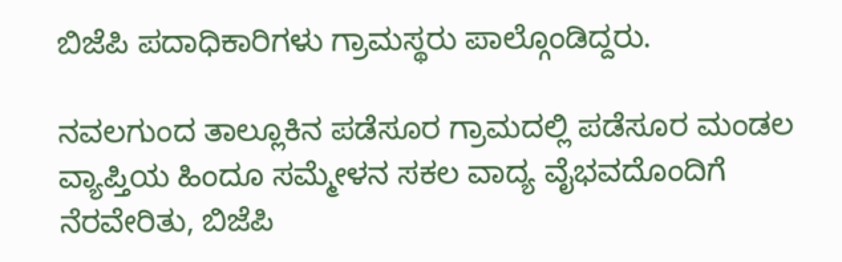ಬಿಜೆಪಿ ಪದಾಧಿಕಾರಿಗಳು ಗ್ರಾಮಸ್ಥರು ಪಾಲ್ಗೊಂಡಿದ್ದರು.

ನವಲಗುಂದ ತಾಲ್ಲೂಕಿನ ಪಡೆಸೂರ ಗ್ರಾಮದಲ್ಲಿ ಪಡೆಸೂರ ಮಂಡಲ ವ್ಯಾಪ್ತಿಯ ಹಿಂದೂ ಸಮ್ಮೇಳನ ಸಕಲ ವಾದ್ಯ ವೈಭವದೊಂದಿಗೆ ನೆರವೇರಿತು, ಬಿಜೆಪಿ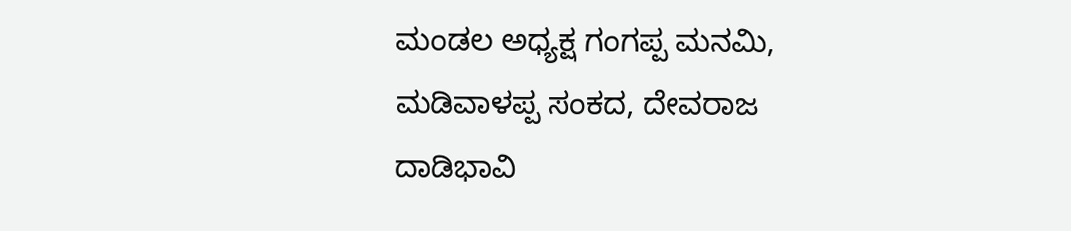ಮಂಡಲ ಅಧ್ಯಕ್ಷ ಗಂಗಪ್ಪ ಮನಮಿ, ಮಡಿವಾಳಪ್ಪ ಸಂಕದ, ದೇವರಾಜ ದಾಡಿಭಾವಿ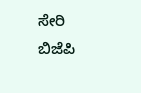ಸೇರಿ ಬಿಜೆಪಿ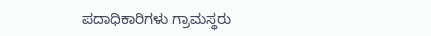ಪದಾಧಿಕಾರಿಗಳು ಗ್ರಾಮಸ್ಥರು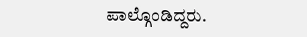ಪಾಲ್ಗೊಂಡಿದ್ದರು.